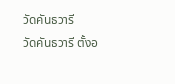วัดคันธวารี
วัดคันธวารี ตั้งอ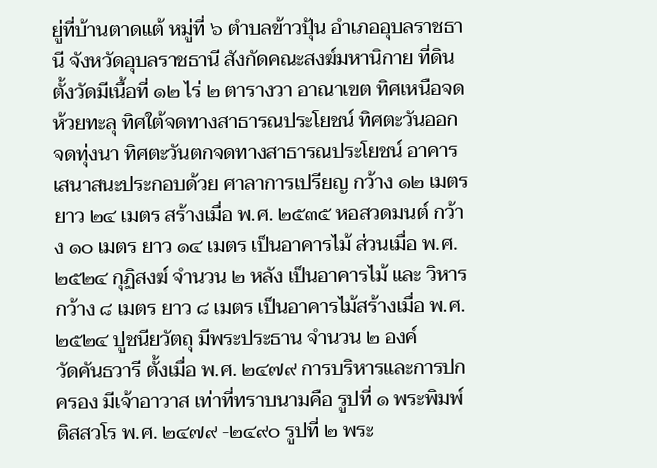ยู่ที่บ้านตาดแต้ หมู่ที่ ๖ ตำบลข้าวปุ้น อำเภออุบลราชธานี จังหวัดอุบลราชธานี สังกัดคณะสงฆ์มหานิกาย ที่ดินตั้งวัดมีเนื้อที่ ๑๒ ไร่ ๒ ตารางวา อาณาเขต ทิศเหนือจดห้วยทะลุ ทิศใต้จดทางสาธารณประโยชน์ ทิศตะวันออกจดทุ่งนา ทิศตะวันตกจดทางสาธารณประโยชน์ อาคารเสนาสนะประกอบด้วย ศาลาการเปรียญ กว้าง ๑๒ เมตร ยาว ๒๔ เมตร สร้างเมื่อ พ.ศ. ๒๕๓๕ หอสวดมนต์ กว้าง ๑๐ เมตร ยาว ๑๔ เมตร เป็นอาคารไม้ ส่วนเมื่อ พ.ศ. ๒๕๒๔ กุฏิสงฆ์ จำนวน ๒ หลัง เป็นอาคารไม้ และ วิหาร กว้าง ๘ เมตร ยาว ๘ เมตร เป็นอาคารไม้สร้างเมื่อ พ.ศ. ๒๕๒๔ ปูชนียวัตถุ มีพระประธาน จำนวน ๒ องค์
วัดคันธวารี ตั้งเมื่อ พ.ศ. ๒๔๗๙ การบริหารและการปกครอง มีเจ้าอาวาส เท่าที่ทราบนามคือ รูปที่ ๑ พระพิมพ์ ติสสวโร พ.ศ. ๒๔๗๙ -๒๔๙๐ รูปที่ ๒ พระ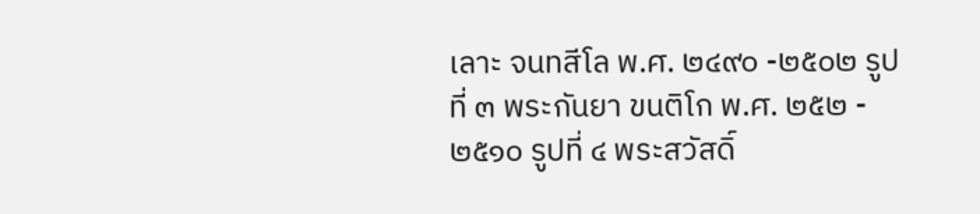เลาะ จนทสีโล พ.ศ. ๒๔๙๐ -๒๕๐๒ รูปที่ ๓ พระกันยา ขนติโก พ.ศ. ๒๕๒ - ๒๕๑๐ รูปที่ ๔ พระสวัสดิ์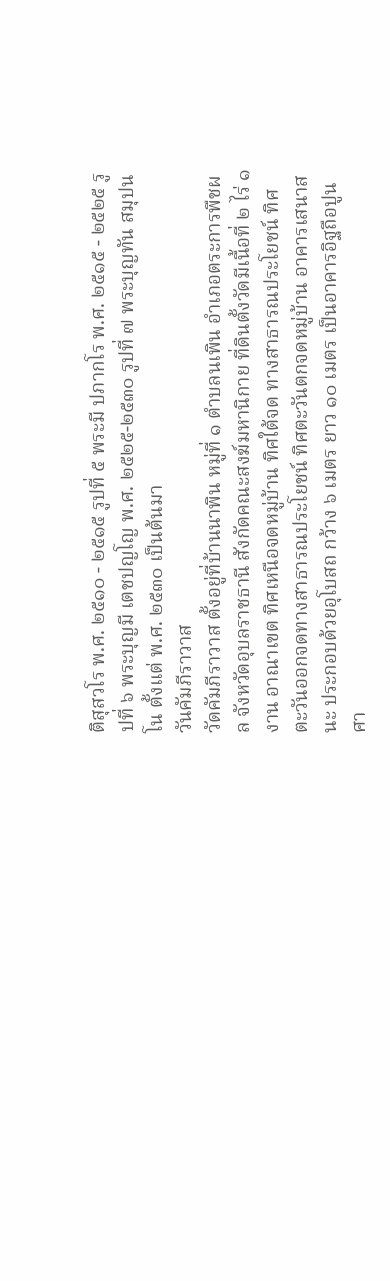ติสุสวโร พ.ศ. ๒๕๑๐ - ๒๕๑๕ รูปที่ ๕ พระมี ปภากโร พ.ศ. ๒๕๑๕ - ๒๕๒๕ รูปที่ ๖ พระบุญมี เตชปญโญ พ.ศ. ๒๕๒๕-๒๕๓๐ รูปที่ ๗ พระบุญทัน สมุปนโน ตั้งแต่ พ.ศ. ๒๕๓๐ เป็นต้นมา
วันคัมภีราวาส
วัดคัมภีราวาส ตั้งอยู่ที่บ้านนาพิน หมู่ที่ ๑ ตำบลนเพิน อำเภอตระการพืชผล จังหวัดอุบลราชธานี สังกัดคณะสงฆ์มหานิกาย ที่ดินตั้งวัดมีเนื้อที่ ๒ ไร่ ๑ งาน อาณาเขต ทิศเหนือจดหมู่บ้าน ทิศใต้จด ทางสาธารณประโยชน์ ทิศตะวันออกจดทางสาธารณประโยชน์ ทิศตะวันตกจดหมู่บ้าน อาคารเสนาสนะ ประกอบด้วยอุโบสถ กว้าง ๖ เมตร ยาว ๑๐ เมตร เป็นอาคารอิฐถือปูน ศา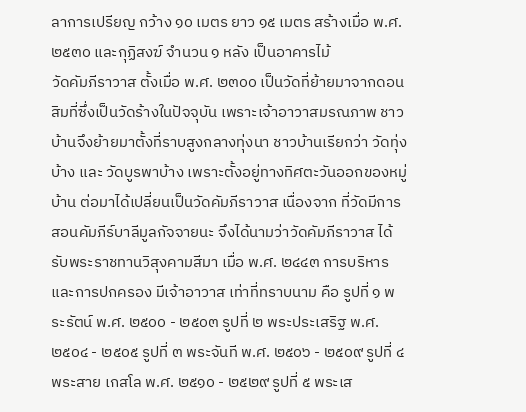ลาการเปรียญ กว้าง ๑๐ เมตร ยาว ๑๕ เมตร สร้างเมื่อ พ.ศ. ๒๕๓๐ และกุฏิสงฆ์ จำนวน ๑ หลัง เป็นอาคารไม้
วัดคัมภีราวาส ตั้งเมื่อ พ.ศ. ๒๓๐๐ เป็นวัดที่ย้ายมาจากดอนสิมที่ซึ่งเป็นวัดร้างในปัจจุบัน เพราะเจ้าอาวาสมรณภาพ ชาวบ้านจึงย้ายมาตั้งที่ราบสูงกลางทุ่งนา ชาวบ้านเรียกว่า วัดทุ่งบ้าง และ วัดบูรพาบ้าง เพราะตั้งอยู่ทางทิศตะวันออกของหมู่บ้าน ต่อมาได้เปลี่ยนเป็นวัดคัมภีราวาส เนื่องจาก ที่วัดมีการสอนคัมภีร์บาลีมูลกัจจายนะ จึงได้นามว่าวัดคัมภีราวาส ได้รับพระราชทานวิสุงคามสีมา เมื่อ พ.ศ. ๒๔๔๓ การบริหารและการปกครอง มีเจ้าอาวาส เท่าที่ทราบนาม คือ รูปที่ ๑ พระรัตน์ พ.ศ. ๒๕๐๐ - ๒๕๐๓ รูปที่ ๒ พระประเสริฐ พ.ศ. ๒๕๐๔ - ๒๕๐๕ รูปที่ ๓ พระจันที พ.ศ. ๒๕๐๖ - ๒๕๐๙ รูปที่ ๔ พระสาย เกสโล พ.ศ. ๒๕๑๐ - ๒๕๒๙ รูปที่ ๕ พระเส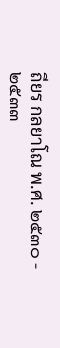ถียร กลยาโณ พ.ศ. ๒๕๓๐ - ๒๕๓๓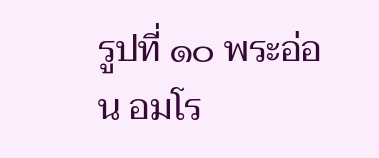รูปที่ ๑๐ พระอ่อน อมโร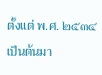ตั้งแต่ พ.ศ. ๒๕๓๔ เป็นต้นมา